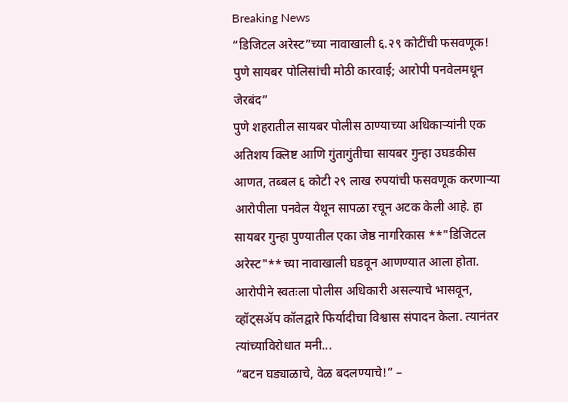Breaking News
“डिजिटल अरेस्ट”च्या नावाखाली ६.२९ कोटींची फसवणूक! पुणे सायबर पोलिसांची मोठी कारवाई; आरोपी पनवेलमधून जेरबंद”
पुणे शहरातील सायबर पोलीस ठाण्याच्या अधिकाऱ्यांनी एक अतिशय क्लिष्ट आणि गुंतागुंतीचा सायबर गुन्हा उघडकीस आणत, तब्बल ६ कोटी २९ लाख रुपयांची फसवणूक करणाऱ्या आरोपीला पनवेल येथून सापळा रचून अटक केली आहे. हा सायबर गुन्हा पुण्यातील एका जेष्ठ नागरिकास **"डिजिटल अरेस्ट"**च्या नावाखाली घडवून आणण्यात आला होता. आरोपीने स्वतःला पोलीस अधिकारी असल्याचे भासवून, व्हॉट्सॲप कॉलद्वारे फिर्यादीचा विश्वास संपादन केला. त्यानंतर त्यांच्याविरोधात मनी...
“बटन घड्याळाचे, वेळ बदलण्याचे!” –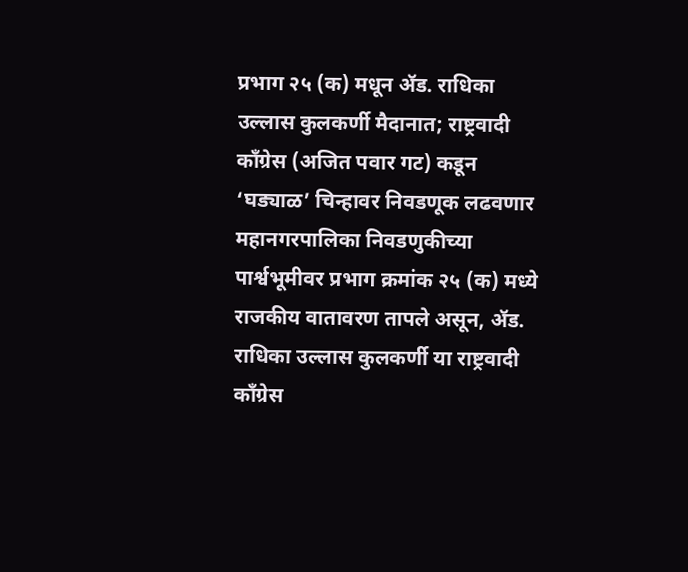प्रभाग २५ (क) मधून ॲड. राधिका उल्लास कुलकर्णी मैदानात; राष्ट्रवादी काँग्रेस (अजित पवार गट) कडून ‘घड्याळ’ चिन्हावर निवडणूक लढवणार
महानगरपालिका निवडणुकीच्या पार्श्वभूमीवर प्रभाग क्रमांक २५ (क) मध्ये राजकीय वातावरण तापले असून, ॲड. राधिका उल्लास कुलकर्णी या राष्ट्रवादी काँग्रेस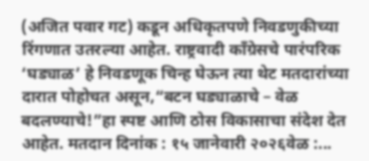(अजित पवार गट) कडून अधिकृतपणे निवडणुकीच्या रिंगणात उतरल्या आहेत. राष्ट्रवादी काँग्रेसचे पारंपरिक ‘घड्याळ’ हे निवडणूक चिन्ह घेऊन त्या थेट मतदारांच्या दारात पोहोचत असून,“बटन घड्याळाचे – वेळ बदलण्याचे!”हा स्पष्ट आणि ठोस विकासाचा संदेश देत आहेत. मतदान दिनांक : १५ जानेवारी २०२६वेळ :...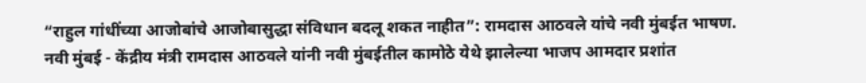“राहुल गांधींच्या आजोबांचे आजोबासुद्धा संविधान बदलू शकत नाहीत”: रामदास आठवले यांचे नवी मुंबईत भाषण.
नवी मुंबई - केंद्रीय मंत्री रामदास आठवले यांनी नवी मुंबईतील कामोठे येथे झालेल्या भाजप आमदार प्रशांत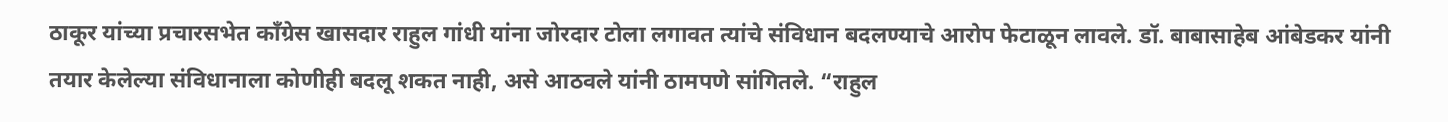ठाकूर यांच्या प्रचारसभेत काँग्रेस खासदार राहुल गांधी यांना जोरदार टोला लगावत त्यांचे संविधान बदलण्याचे आरोप फेटाळून लावले. डॉ. बाबासाहेब आंबेडकर यांनी तयार केलेल्या संविधानाला कोणीही बदलू शकत नाही, असे आठवले यांनी ठामपणे सांगितले. “राहुल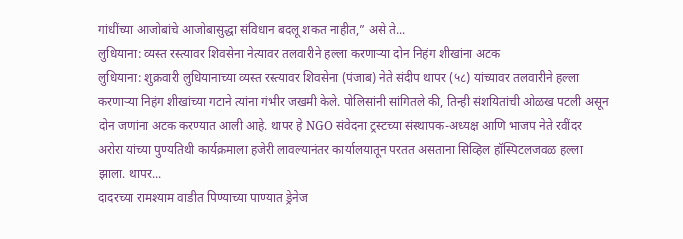गांधींच्या आजोबांचे आजोबासुद्धा संविधान बदलू शकत नाहीत,” असे ते...
लुधियाना: व्यस्त रस्त्यावर शिवसेना नेत्यावर तलवारीने हल्ला करणाऱ्या दोन निहंग शीखांना अटक
लुधियाना: शुक्रवारी लुधियानाच्या व्यस्त रस्त्यावर शिवसेना (पंजाब) नेते संदीप थापर (५८) यांच्यावर तलवारीने हल्ला करणाऱ्या निहंग शीखांच्या गटाने त्यांना गंभीर जखमी केले. पोलिसांनी सांगितले की, तिन्ही संशयितांची ओळख पटली असून दोन जणांना अटक करण्यात आली आहे. थापर हे NGO संवेदना ट्रस्टच्या संस्थापक-अध्यक्ष आणि भाजप नेते रवींदर अरोरा यांच्या पुण्यतिथी कार्यक्रमाला हजेरी लावल्यानंतर कार्यालयातून परतत असताना सिव्हिल हॉस्पिटलजवळ हल्ला झाला. थापर...
दादरच्या रामश्याम वाडीत पिण्याच्या पाण्यात ड्रेनेज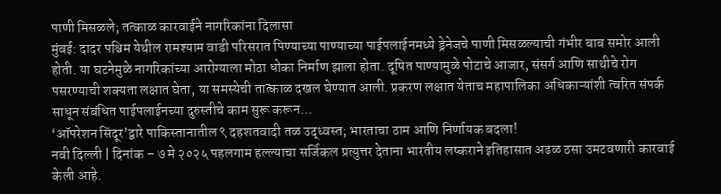पाणी मिसळले; तत्काळ कारवाईने नागरिकांना दिलासा
मुंबई: दादर पश्चिम येथील रामश्याम वाडी परिसरात पिण्याच्या पाण्याच्या पाईपलाईनमध्ये ड्रेनेजचे पाणी मिसळल्याची गंभीर बाब समोर आली होती. या घटनेमुळे नागरिकांच्या आरोग्याला मोठा धोका निर्माण झाला होता. दूषित पाण्यामुळे पोटाचे आजार, संसर्ग आणि साथीचे रोग पसरण्याची शक्यता लक्षात घेता, या समस्येची तात्काळ दखल घेण्यात आली. प्रकरण लक्षात येताच महापालिका अधिकाऱ्यांशी त्वरित संपर्क साधून संबंधित पाईपलाईनच्या दुरुस्तीचे काम सुरू करून...
‘ऑपरेशन सिंदूर’द्वारे पाकिस्तानातील ९ दहशतवादी तळ उद्ध्वस्त; भारताचा ठाम आणि निर्णायक बदला!
नवी दिल्ली | दिनांक – ७ मे २०२५ पहलगाम हल्ल्याचा सर्जिकल प्रत्युत्तर देताना भारतीय लष्कराने इतिहासात अढळ ठसा उमटवणारी कारवाई केली आहे.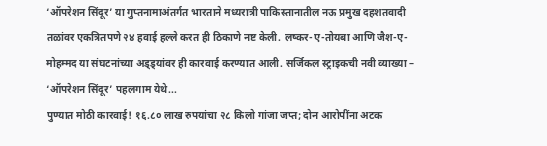‘ऑपरेशन सिंदूर’ या गुप्तनामाअंतर्गत भारताने मध्यरात्री पाकिस्तानातील नऊ प्रमुख दहशतवादी तळांवर एकत्रितपणे २४ हवाई हल्ले करत ही ठिकाणे नष्ट केली. लष्कर-ए-तोयबा आणि जैश-ए-मोहम्मद या संघटनांच्या अड्ड्यांवर ही कारवाई करण्यात आली. सर्जिकल स्ट्राइकची नवी व्याख्या – ‘ऑपरेशन सिंदूर’ पहलगाम येथे...
पुण्यात मोठी कारवाई! १६.८० लाख रुपयांचा २८ किलो गांजा जप्त; दोन आरोपींना अटक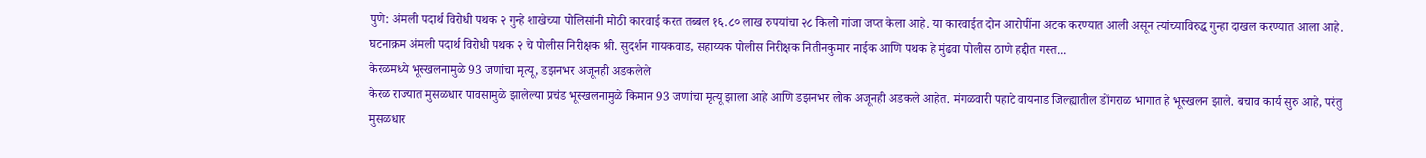पुणे: अंमली पदार्थ विरोधी पथक २ गुन्हे शाखेच्या पोलिसांनी मोठी कारवाई करत तब्बल १६.८० लाख रुपयांचा २८ किलो गांजा जप्त केला आहे. या कारवाईत दोन आरोपींना अटक करण्यात आली असून त्यांच्याविरुद्ध गुन्हा दाखल करण्यात आला आहे. घटनाक्रम अंमली पदार्थ विरोधी पथक २ चे पोलीस निरीक्षक श्री. सुदर्शन गायकवाड, सहाय्यक पोलीस निरीक्षक नितीनकुमार नाईक आणि पथक हे मुंढवा पोलीस ठाणे हद्दीत गस्त...
केरळमध्ये भूस्खलनामुळे 93 जणांचा मृत्यू, डझनभर अजूनही अडकलेले
केरळ राज्यात मुसळधार पावसामुळे झालेल्या प्रचंड भूस्खलनामुळे किमान 93 जणांचा मृत्यू झाला आहे आणि डझनभर लोक अजूनही अडकले आहेत. मंगळवारी पहाटे वायनाड जिल्ह्यातील डोंगराळ भागात हे भूस्खलन झाले. बचाव कार्य सुरु आहे, परंतु मुसळधार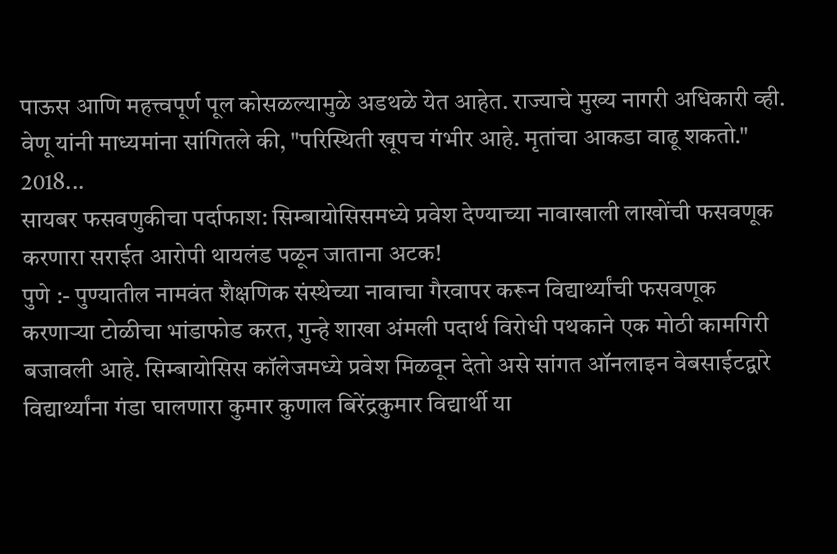पाऊस आणि महत्त्वपूर्ण पूल कोसळल्यामुळे अडथळे येत आहेत. राज्याचे मुख्य नागरी अधिकारी व्ही. वेणू यांनी माध्यमांना सांगितले की, "परिस्थिती खूपच गंभीर आहे. मृतांचा आकडा वाढू शकतो." 2018...
सायबर फसवणुकीचा पर्दाफाश: सिम्बायोसिसमध्ये प्रवेश देण्याच्या नावाखाली लाखोंची फसवणूक करणारा सराईत आरोपी थायलंड पळून जाताना अटक!
पुणे :- पुण्यातील नामवंत शैक्षणिक संस्थेच्या नावाचा गैरवापर करून विद्यार्थ्यांची फसवणूक करणाऱ्या टोळीचा भांडाफोड करत, गुन्हे शाखा अंमली पदार्थ विरोधी पथकाने एक मोठी कामगिरी बजावली आहे. सिम्बायोसिस कॉलेजमध्ये प्रवेश मिळवून देतो असे सांगत ऑनलाइन वेबसाईटद्वारे विद्यार्थ्यांना गंडा घालणारा कुमार कुणाल बिरेंद्रकुमार विद्यार्थी या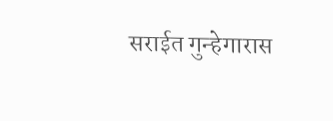सराईत गुन्हेगारास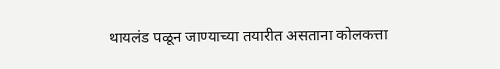थायलंड पळून जाण्याच्या तयारीत असताना कोलकत्ता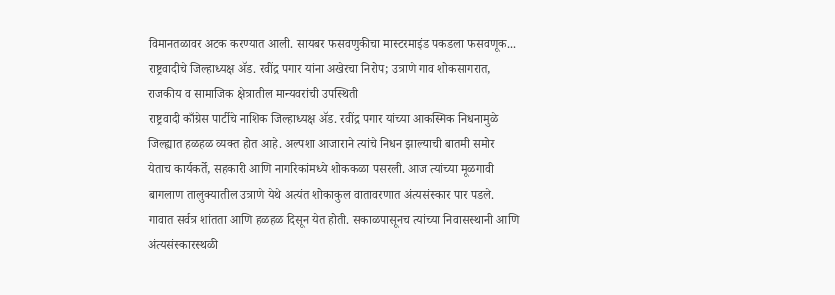विमानतळावर अटक करण्यात आली. सायबर फसवणुकीचा मास्टरमाइंड पकडला फसवणूक...
राष्ट्रवादीचे जिल्हाध्यक्ष ॲड. रवींद्र पगार यांना अखेरचा निरोप; उत्राणे गाव शोकसागरात, राजकीय व सामाजिक क्षेत्रातील मान्यवरांची उपस्थिती
राष्ट्रवादी काँग्रेस पार्टीचे नाशिक जिल्हाध्यक्ष ॲड. रवींद्र पगार यांच्या आकस्मिक निधनामुळे जिल्ह्यात हळहळ व्यक्त होत आहे. अल्पशा आजाराने त्यांचे निधन झाल्याची बातमी समोर येताच कार्यकर्ते, सहकारी आणि नागरिकांमध्ये शोककळा पसरली. आज त्यांच्या मूळगावी बागलाण तालुक्यातील उत्राणे येथे अत्यंत शोकाकुल वातावरणात अंत्यसंस्कार पार पडले. गावात सर्वत्र शांतता आणि हळहळ दिसून येत होती. सकाळपासूनच त्यांच्या निवासस्थानी आणि अंत्यसंस्कारस्थळी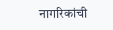नागरिकांची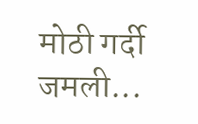मोठी गर्दी जमली...